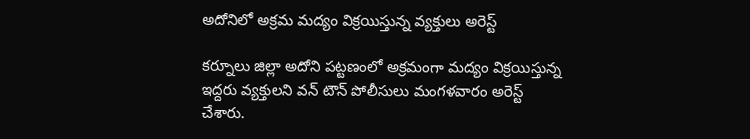అదోనిలో అక్రమ మద్యం విక్రయిస్తున్న వ్యక్తులు అరెస్ట్

కర్నూలు జిల్లా అదోని పట్టణంలో అక్రమంగా మద్యం విక్రయిస్తున్న ఇద్దరు వ్యక్తులని వన్ టౌన్ పోలీసులు మంగళవారం అరెస్ట్ చేశారు.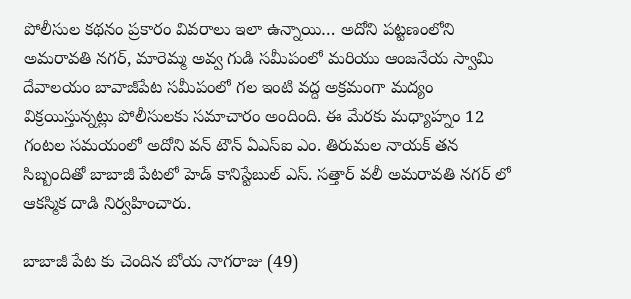పోలీసుల కథనం ప్రకారం వివరాలు ఇలా ఉన్నాయి… అదోని పట్టణంలోని అమరావతి నగర్, మారెమ్మ అవ్వ గుడి సమీపంలో మరియు ఆంజనేయ స్వామి దేవాలయం బావాజీపేట సమీపంలో గల ఇంటి వద్ద అక్రమంగా మద్యం విక్రయిస్తున్నట్లు పోలీసులకు సమాచారం అందింది. ఈ మేరకు మధ్యాహ్నం 12 గంటల సమయంలో అదోని వన్ టౌన్ ఏఎస్ఐ ఎం. తిరుమల నాయక్ తన సిబ్బందితో బాబాజీ పేటలో హెడ్ కానిస్టేబుల్ ఎస్. సత్తార్ వలీ అమరావతి నగర్ లో ఆకస్మిక దాడి నిర్వహించారు.

బాబాజీ పేట కు చెందిన బోయ నాగరాజు (49)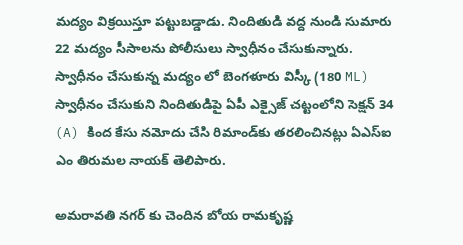మద్యం విక్రయిస్తూ పట్టుబడ్డాడు. నిందితుడి వద్ద నుండి సుమారు 22 మద్యం సీసాలను పోలీసులు స్వాధీనం చేసుకున్నారు. స్వాధీనం చేసుకున్న మద్యం లో బెంగళూరు విస్కీ (180 ML) స్వాధీనం చేసుకుని నిందితుడిపై ఏపీ ఎక్సైజ్ చట్టంలోని సెక్షన్ 34 (A) కింద కేసు నమోదు చేసి రిమాండ్‌కు తరలించినట్లు ఏఎస్ఐ ఎం తిరుమల నాయక్ తెలిపారు.

అమరావతి నగర్ కు చెందిన బోయ రామకృష్ణ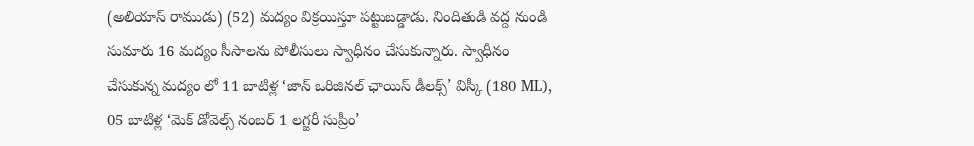(అలియాస్ రాముడు) (52) మద్యం విక్రయిస్తూ పట్టుబడ్డాడు. నిందితుడి వద్ద నుండి సుమారు 16 మద్యం సీసాలను పోలీసులు స్వాధీనం చేసుకున్నారు. స్వాధీనం చేసుకున్న మద్యం లో 11 బాటిళ్ల ‘జాన్ ఒరిజినల్ ఛాయిస్ డీలక్స్’ విస్కీ (180 ML), 05 బాటిళ్ల ‘మెక్ డోవెల్స్ నంబర్ 1 లగ్జరీ సుప్రీం’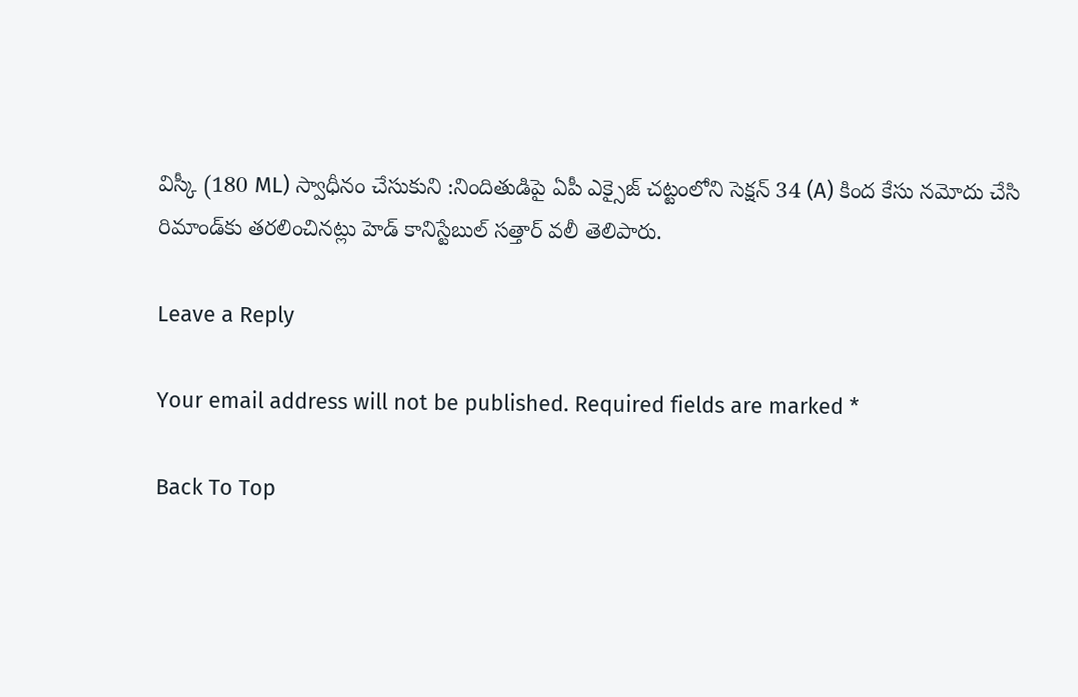విస్కీ (180 ML) స్వాధీనం చేసుకుని :నిందితుడిపై ఏపీ ఎక్సైజ్ చట్టంలోని సెక్షన్ 34 (A) కింద కేసు నమోదు చేసి రిమాండ్‌కు తరలించినట్లు హెడ్ కానిస్టేబుల్ సత్తార్ వలీ తెలిపారు.

Leave a Reply

Your email address will not be published. Required fields are marked *

Back To Top